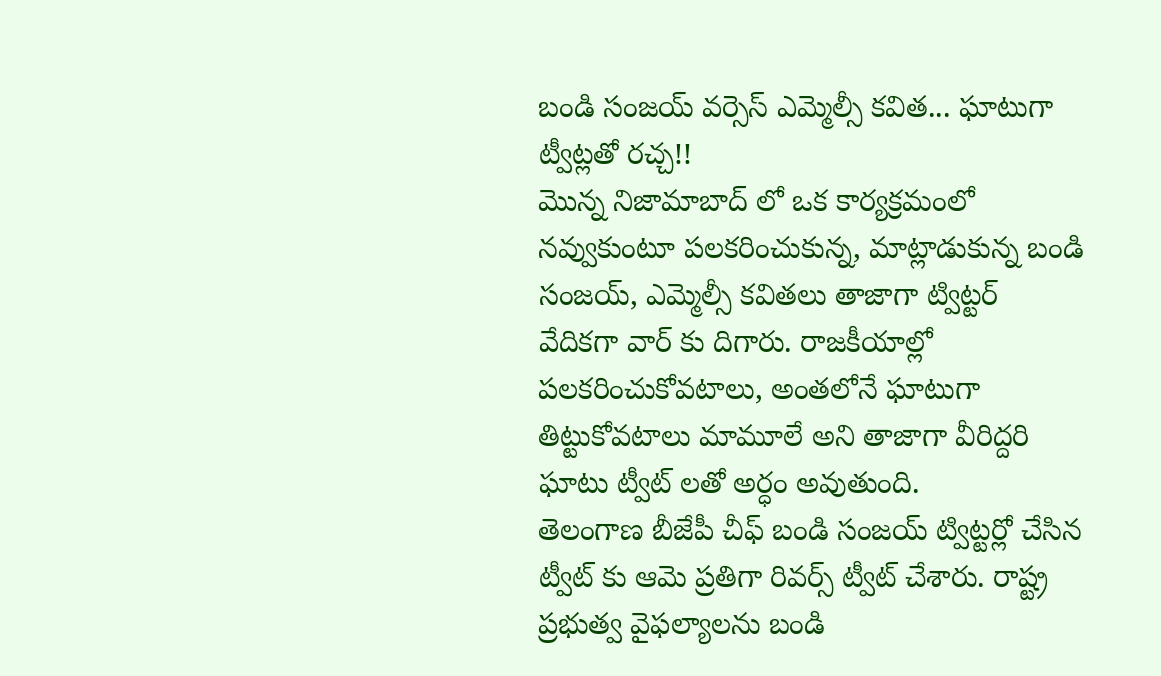బండి సంజయ్ వర్సెస్ ఎమ్మెల్సీ కవిత... ఘాటుగా ట్వీట్లతో రచ్చ!!
మొన్న నిజామాబాద్ లో ఒక కార్యక్రమంలో నవ్వుకుంటూ పలకరించుకున్న, మాట్లాడుకున్న బండి సంజయ్, ఎమ్మెల్సీ కవితలు తాజాగా ట్విట్టర్ వేదికగా వార్ కు దిగారు. రాజకీయాల్లో పలకరించుకోవటాలు, అంతలోనే ఘాటుగా తిట్టుకోవటాలు మామూలే అని తాజాగా వీరిద్దరి ఘాటు ట్వీట్ లతో అర్ధం అవుతుంది.
తెలంగాణ బీజేపీ చీఫ్ బండి సంజయ్ ట్విట్టర్లో చేసిన ట్వీట్ కు ఆమె ప్రతిగా రివర్స్ ట్వీట్ చేశారు. రాష్ట్ర ప్రభుత్వ వైఫల్యాలను బండి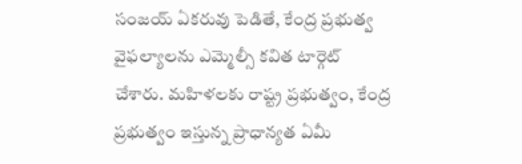సంజయ్ ఏకరువు పెడితే, కేంద్ర ప్రభుత్వ వైఫల్యాలను ఎమ్మెల్సీ కవిత టార్గెట్ చేశారు. మహిళలకు రాష్ట్ర ప్రభుత్వం, కేంద్ర ప్రభుత్వం ఇస్తున్న ప్రాధాన్యత ఏమీ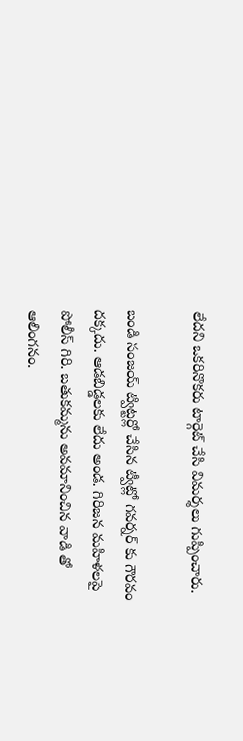లేదని ఒకరినొకరు టార్గెట్ చేసి విమర్శలు గుప్పించారు.

బండి సంజయ్ ట్విట్టర్లో చేసిన ట్వీట్లో గవర్నర్ కు గౌరవం దక్కదు. ఆడబిడ్డలకు లేదు అండ. గిరిజన మహిళలపై పోలీస్ గిరి. బతుకమ్మను అవమానించిన వాడి తో ఆలింగనం.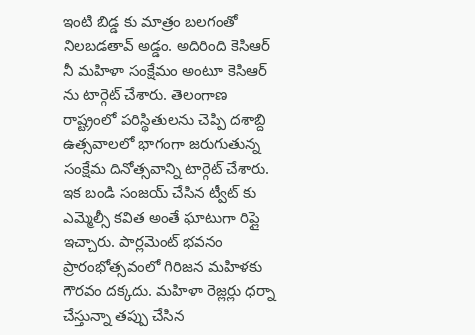ఇంటి బిడ్డ కు మాత్రం బలగంతో నిలబడతావ్ అడ్డం. అదిరింది కెసిఆర్ నీ మహిళా సంక్షేమం అంటూ కెసిఆర్ ను టార్గెట్ చేశారు. తెలంగాణ రాష్ట్రంలో పరిస్థితులను చెప్పి దశాబ్ది ఉత్సవాలలో భాగంగా జరుగుతున్న సంక్షేమ దినోత్సవాన్ని టార్గెట్ చేశారు.
ఇక బండి సంజయ్ చేసిన ట్వీట్ కు ఎమ్మెల్సీ కవిత అంతే ఘాటుగా రిప్లై ఇచ్చారు. పార్లమెంట్ భవనం ప్రారంభోత్సవంలో గిరిజన మహిళకు గౌరవం దక్కదు. మహిళా రెజ్లర్లు ధర్నా చేస్తున్నా తప్పు చేసిన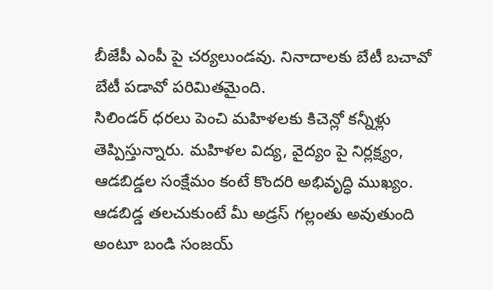బీజేపీ ఎంపీ పై చర్యలుండవు. నినాదాలకు బేటీ బచావో బేటీ పడావో పరిమితమైంది.
సిలిండర్ ధరలు పెంచి మహిళలకు కిచెన్లో కన్నీళ్లు తెప్పిస్తున్నారు. మహిళల విద్య, వైద్యం పై నిర్లక్ష్యం, ఆడబిడ్డల సంక్షేమం కంటే కొందరి అభివృద్ధి ముఖ్యం. ఆడబిడ్డ తలచుకుంటే మీ అడ్రస్ గల్లంతు అవుతుంది అంటూ బండి సంజయ్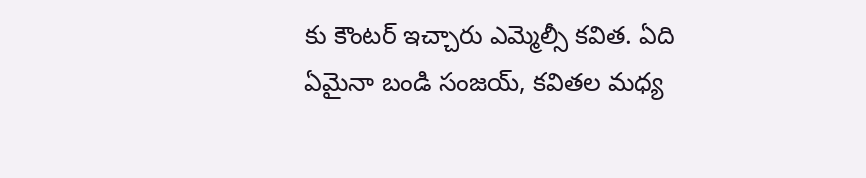కు కౌంటర్ ఇచ్చారు ఎమ్మెల్సీ కవిత. ఏది ఏమైనా బండి సంజయ్, కవితల మధ్య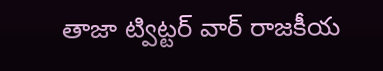తాజా ట్విట్టర్ వార్ రాజకీయ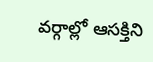వర్గాల్లో ఆసక్తిని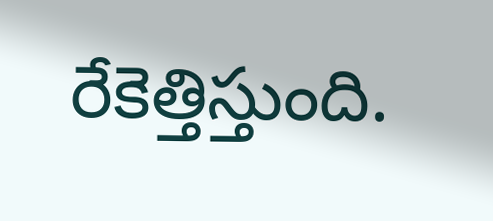రేకెత్తిస్తుంది.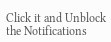Click it and Unblock the Notifications